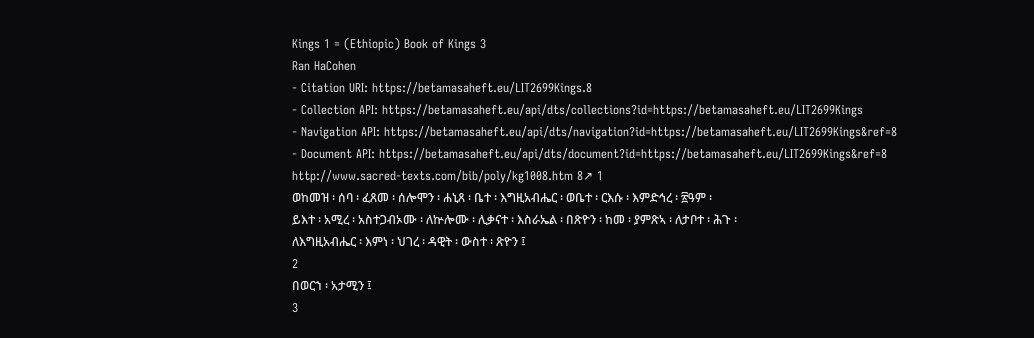Kings 1 = (Ethiopic) Book of Kings 3
Ran HaCohen
- Citation URI: https://betamasaheft.eu/LIT2699Kings.8
- Collection API: https://betamasaheft.eu/api/dts/collections?id=https://betamasaheft.eu/LIT2699Kings
- Navigation API: https://betamasaheft.eu/api/dts/navigation?id=https://betamasaheft.eu/LIT2699Kings&ref=8
- Document API: https://betamasaheft.eu/api/dts/document?id=https://betamasaheft.eu/LIT2699Kings&ref=8
http://www.sacred-texts.com/bib/poly/kg1008.htm 8↗ 1
ወከመዝ ፡ ሰባ ፡ ፈጸመ ፡ ሰሎሞን ፡ ሐኒጸ ፡ ቤተ ፡ እግዚአብሔር ፡ ወቤተ ፡ ርእሱ ፡ እምድኅረ ፡ ፳ዓም ፡
ይእተ ፡ አሚረ ፡ አስተጋብኦሙ ፡ ለኵሎሙ ፡ ሊቃናተ ፡ እስራኤል ፡ በጽዮን ፡ ከመ ፡ ያምጽኣ ፡ ለታቦተ ፡ ሕጉ ፡
ለእግዚአብሔር ፡ እምነ ፡ ህገረ ፡ ዳዊት ፡ ውስተ ፡ ጽዮን ፤
2
በወርኀ ፡ አታሚን ፤
3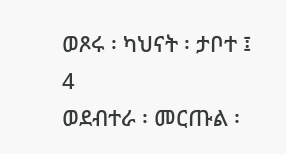ወጾሩ ፡ ካህናት ፡ ታቦተ ፤
4
ወደብተራ ፡ መርጡል ፡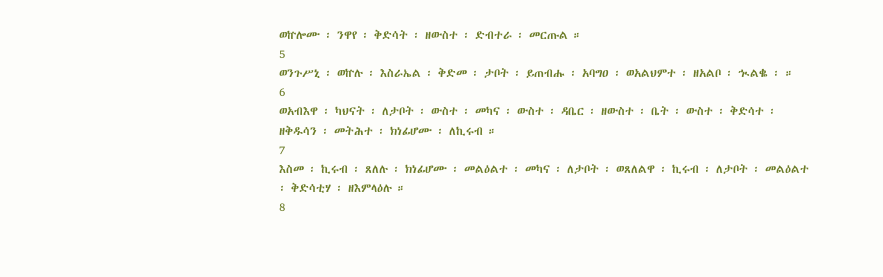ወኵሎሙ ፡ ንዋየ ፡ ቅድሳት ፡ ዘውስተ ፡ ድብተራ ፡ መርጡል ።
5
ወንጉሥኒ ፡ ወኵሉ ፡ እስራኤል ፡ ቅድመ ፡ ታቦት ፡ ይጠብሑ ፡ አባግዐ ፡ ወአልህምተ ፡ ዘአልቦ ፡ ኊልቈ ፡ ።
6
ወአብእዋ ፡ ካህናት ፡ ለታቦት ፡ ውስተ ፡ መካና ፡ ውስተ ፡ ዳቤር ፡ ዘውስተ ፡ ቤት ፡ ውስተ ፡ ቅድሳተ ፡
ዘቅዱሳን ፡ መትሕተ ፡ ክነፊሆሙ ፡ ለኪሩብ ።
7
እስመ ፡ ኪሩብ ፡ ጸለሉ ፡ ክነፊሆሙ ፡ መልዕልተ ፡ መካና ፡ ለታቦት ፡ ወጸለልዋ ፡ ኪሩብ ፡ ለታቦት ፡ መልዕልተ
፡ ቅድሳቲሃ ፡ ዘእምላዕሉ ።
8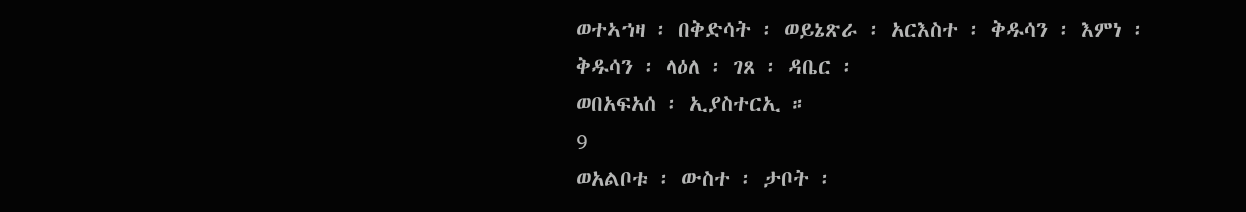ወተኣኀዛ ፡ በቅድሳት ፡ ወይኔጽራ ፡ አርእስተ ፡ ቅዱሳን ፡ እምነ ፡ ቅዱሳን ፡ ላዕለ ፡ ገጸ ፡ ዳቤር ፡
ወበአፍአሰ ፡ ኢያስተርኢ ።
9
ወአልቦቱ ፡ ውስተ ፡ ታቦት ፡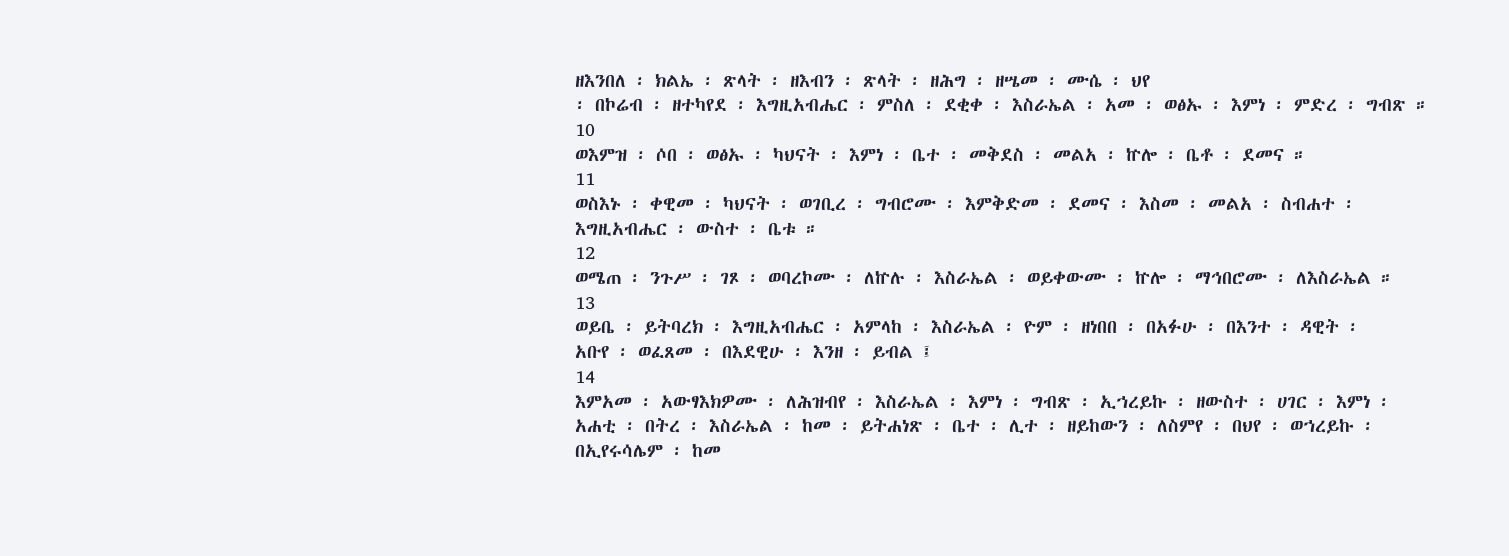ዘእንበለ ፡ ክልኤ ፡ ጽላት ፡ ዘእብን ፡ ጽላት ፡ ዘሕግ ፡ ዘሤመ ፡ ሙሴ ፡ ህየ
፡ በኮሬብ ፡ ዘተካየደ ፡ እግዚአብሔር ፡ ምስለ ፡ ደቂቀ ፡ እስራኤል ፡ አመ ፡ ወፅኡ ፡ እምነ ፡ ምድረ ፡ ግብጽ ።
10
ወእምዝ ፡ ሶበ ፡ ወፅኡ ፡ ካህናት ፡ እምነ ፡ ቤተ ፡ መቅደስ ፡ መልአ ፡ ኵሎ ፡ ቤቶ ፡ ደመና ።
11
ወስእኑ ፡ ቀዊመ ፡ ካህናት ፡ ወገቢረ ፡ ግብሮሙ ፡ እምቅድመ ፡ ደመና ፡ እስመ ፡ መልአ ፡ ስብሐተ ፡
እግዚአብሔር ፡ ውስተ ፡ ቤቱ ።
12
ወሜጠ ፡ ንጉሥ ፡ ገጾ ፡ ወባረኮሙ ፡ ለኵሉ ፡ እስራኤል ፡ ወይቀውሙ ፡ ኵሎ ፡ ማኅበሮሙ ፡ ለእስራኤል ።
13
ወይቤ ፡ ይትባረክ ፡ እግዚአብሔር ፡ አምላከ ፡ እስራኤል ፡ ዮም ፡ ዘነበበ ፡ በአፉሁ ፡ በእንተ ፡ ዳዊት ፡
አቡየ ፡ ወፈጸመ ፡ በእደዊሁ ፡ እንዘ ፡ ይብል ፤
14
እምአመ ፡ አውፃእክዎሙ ፡ ለሕዝብየ ፡ እስራኤል ፡ እምነ ፡ ግብጽ ፡ ኢኀረይኩ ፡ ዘውስተ ፡ ሀገር ፡ እምነ ፡
አሐቲ ፡ በትረ ፡ እስራኤል ፡ ከመ ፡ ይትሐነጽ ፡ ቤተ ፡ ሊተ ፡ ዘይከውን ፡ ለስምየ ፡ በህየ ፡ ወኀረይኩ ፡
በኢየሩሳሌም ፡ ከመ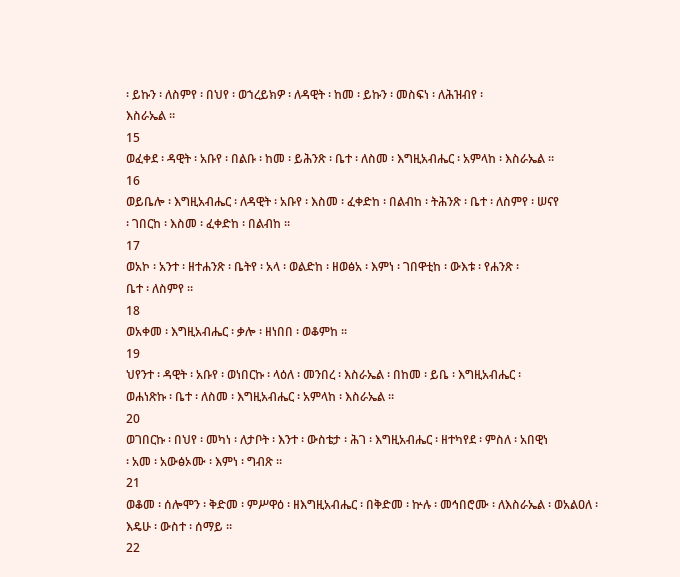፡ ይኩን ፡ ለስምየ ፡ በህየ ፡ ወኀረይክዎ ፡ ለዳዊት ፡ ከመ ፡ ይኩን ፡ መስፍነ ፡ ለሕዝብየ ፡
እስራኤል ።
15
ወፈቀደ ፡ ዳዊት ፡ አቡየ ፡ በልቡ ፡ ከመ ፡ ይሕንጽ ፡ ቤተ ፡ ለስመ ፡ እግዚአብሔር ፡ አምላከ ፡ እስራኤል ።
16
ወይቤሎ ፡ እግዚአብሔር ፡ ለዳዊት ፡ አቡየ ፡ እስመ ፡ ፈቀድከ ፡ በልብከ ፡ ትሕንጽ ፡ ቤተ ፡ ለስምየ ፡ ሠናየ
፡ ገበርከ ፡ እስመ ፡ ፈቀድከ ፡ በልብከ ።
17
ወአኮ ፡ አንተ ፡ ዘተሐንጽ ፡ ቤትየ ፡ አላ ፡ ወልድከ ፡ ዘወፅአ ፡ እምነ ፡ ገበዋቲከ ፡ ውእቱ ፡ የሐንጽ ፡
ቤተ ፡ ለስምየ ።
18
ወአቀመ ፡ እግዚአብሔር ፡ ቃሎ ፡ ዘነበበ ፡ ወቆምከ ።
19
ህየንተ ፡ ዳዊት ፡ አቡየ ፡ ወነበርኩ ፡ ላዕለ ፡ መንበረ ፡ እስራኤል ፡ በከመ ፡ ይቤ ፡ እግዚአብሔር ፡
ወሐነጽኩ ፡ ቤተ ፡ ለስመ ፡ እግዚአብሔር ፡ አምላከ ፡ እስራኤል ።
20
ወገበርኩ ፡ በህየ ፡ መካነ ፡ ለታቦት ፡ እንተ ፡ ውስቴታ ፡ ሕገ ፡ እግዚአብሔር ፡ ዘተካየደ ፡ ምስለ ፡ አበዊነ
፡ አመ ፡ አውፅኦሙ ፡ እምነ ፡ ግብጽ ።
21
ወቆመ ፡ ሰሎሞን ፡ ቅድመ ፡ ምሥዋዕ ፡ ዘእግዚአብሔር ፡ በቅድመ ፡ ኵሉ ፡ መኅበሮሙ ፡ ለእስራኤል ፡ ወአልዐለ ፡
እዴሁ ፡ ውስተ ፡ ሰማይ ።
22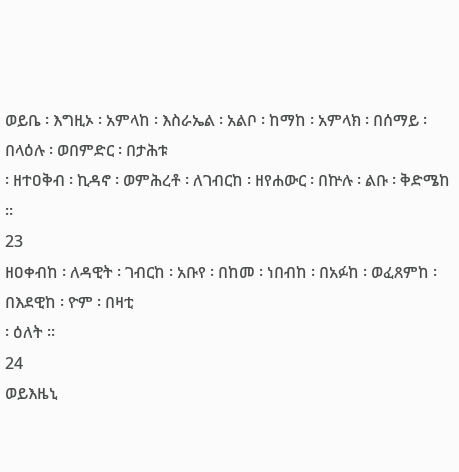ወይቤ ፡ እግዚኦ ፡ አምላከ ፡ እስራኤል ፡ አልቦ ፡ ከማከ ፡ አምላክ ፡ በሰማይ ፡ በላዕሉ ፡ ወበምድር ፡ በታሕቱ
፡ ዘተዐቅብ ፡ ኪዳኖ ፡ ወምሕረቶ ፡ ለገብርከ ፡ ዘየሐውር ፡ በኵሉ ፡ ልቡ ፡ ቅድሜከ ።
23
ዘዐቀብከ ፡ ለዳዊት ፡ ገብርከ ፡ አቡየ ፡ በከመ ፡ ነበብከ ፡ በአፉከ ፡ ወፈጸምከ ፡ በእደዊከ ፡ ዮም ፡ በዛቲ
፡ ዕለት ።
24
ወይእዜኒ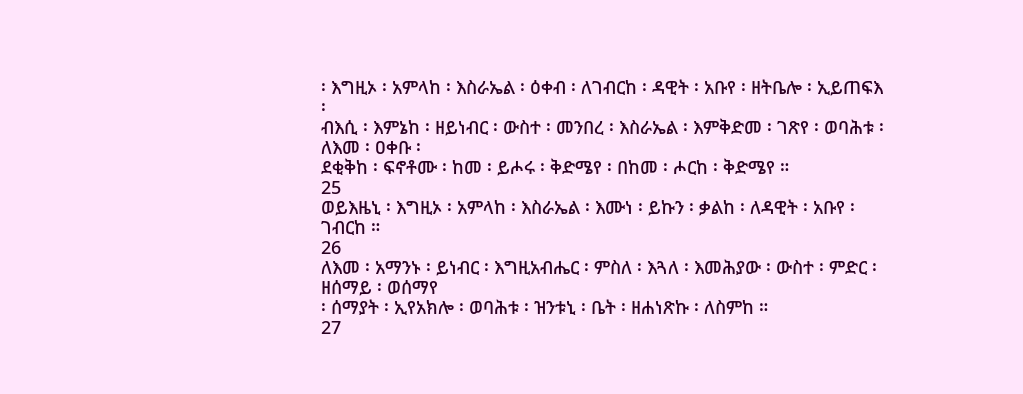፡ እግዚኦ ፡ አምላከ ፡ እስራኤል ፡ ዕቀብ ፡ ለገብርከ ፡ ዳዊት ፡ አቡየ ፡ ዘትቤሎ ፡ ኢይጠፍእ ፡
ብእሲ ፡ እምኔከ ፡ ዘይነብር ፡ ውስተ ፡ መንበረ ፡ እስራኤል ፡ እምቅድመ ፡ ገጽየ ፡ ወባሕቱ ፡ ለእመ ፡ ዐቀቡ ፡
ደቂቅከ ፡ ፍኖቶሙ ፡ ከመ ፡ ይሖሩ ፡ ቅድሜየ ፡ በከመ ፡ ሖርከ ፡ ቅድሜየ ።
25
ወይእዜኒ ፡ እግዚኦ ፡ አምላከ ፡ እስራኤል ፡ እሙነ ፡ ይኩን ፡ ቃልከ ፡ ለዳዊት ፡ አቡየ ፡ ገብርከ ።
26
ለእመ ፡ አማንኑ ፡ ይነብር ፡ እግዚአብሔር ፡ ምስለ ፡ እጓለ ፡ እመሕያው ፡ ውስተ ፡ ምድር ፡ ዘሰማይ ፡ ወሰማየ
፡ ሰማያት ፡ ኢየአክሎ ፡ ወባሕቱ ፡ ዝንቱኒ ፡ ቤት ፡ ዘሐነጽኩ ፡ ለስምከ ።
27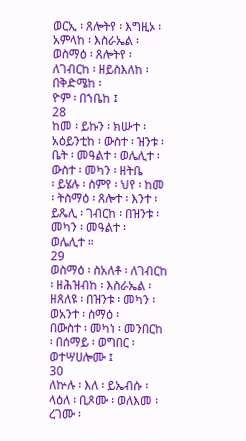ወርኢ ፡ ጸሎትየ ፡ እግዚኦ ፡ አምላከ ፡ እስራኤል ፡ ወስማዕ ፡ ጸሎትየ ፡ ለገብርከ ፡ ዘይስእለከ ፡ በቅድሜከ ፡
ዮም ፡ በኀቤከ ፤
28
ከመ ፡ ይኩን ፡ ክሡተ ፡ አዕይንቲከ ፡ ውስተ ፡ ዝንቱ ፡ ቤት ፡ መዓልተ ፡ ወሌሊተ ፡ ውስተ ፡ መካን ፡ ዘትቤ
፡ ይሄሉ ፡ ስምየ ፡ ህየ ፡ ከመ ፡ ትስማዕ ፡ ጸሎተ ፡ እንተ ፡ ይጼሊ ፡ ገብርከ ፡ በዝንቱ ፡ መካን ፡ መዓልተ ፡
ወሌሊተ ።
29
ወስማዕ ፡ ስአለቶ ፡ ለገብርከ ፡ ዘሕዝብከ ፡ እስራኤል ፡ ዘጸለዩ ፡ በዝንቱ ፡ መካን ፡ ወአንተ ፡ ስማዕ ፡
በውስተ ፡ መካነ ፡ መንበርከ ፡ በሰማይ ፡ ወግበር ፡ ወተሣሀሎሙ ፤
30
ለኵሉ ፡ እለ ፡ ይኤብሱ ፡ ላዕለ ፡ ቢጾሙ ፡ ወለእመ ፡ ረገሙ ፡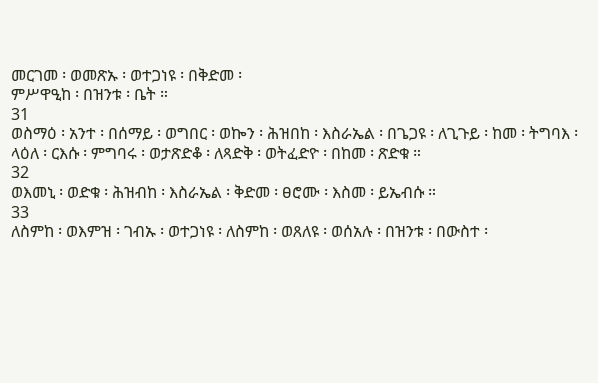መርገመ ፡ ወመጽኡ ፡ ወተጋነዩ ፡ በቅድመ ፡
ምሥዋዒከ ፡ በዝንቱ ፡ ቤት ።
31
ወስማዕ ፡ አንተ ፡ በሰማይ ፡ ወግበር ፡ ወኰን ፡ ሕዝበከ ፡ እስራኤል ፡ በጌጋዩ ፡ ለጊጉይ ፡ ከመ ፡ ትግባእ ፡
ላዕለ ፡ ርእሱ ፡ ምግባሩ ፡ ወታጽድቆ ፡ ለጻድቅ ፡ ወትፈድዮ ፡ በከመ ፡ ጽድቁ ።
32
ወእመኒ ፡ ወድቁ ፡ ሕዝብከ ፡ እስራኤል ፡ ቅድመ ፡ ፀሮሙ ፡ እስመ ፡ ይኤብሱ ።
33
ለስምከ ፡ ወእምዝ ፡ ገብኡ ፡ ወተጋነዩ ፡ ለስምከ ፡ ወጸለዩ ፡ ወሰአሉ ፡ በዝንቱ ፡ በውስተ ፡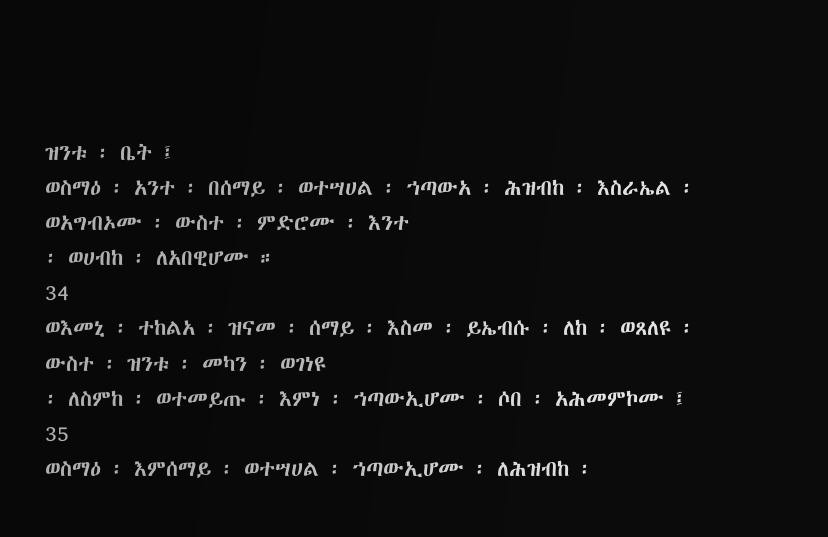ዝንቱ ፡ ቤት ፤
ወስማዕ ፡ አንተ ፡ በሰማይ ፡ ወተሣሀል ፡ ኀጣውአ ፡ ሕዝብከ ፡ እስራኤል ፡ ወአግብኦሙ ፡ ውስተ ፡ ምድሮሙ ፡ እንተ
፡ ወሀብከ ፡ ለአበዊሆሙ ።
34
ወእመኒ ፡ ተከልአ ፡ ዝናመ ፡ ሰማይ ፡ እስመ ፡ ይኤብሱ ፡ ለከ ፡ ወጸለዩ ፡ ውስተ ፡ ዝንቱ ፡ መካን ፡ ወገነዩ
፡ ለስምከ ፡ ወተመይጡ ፡ እምነ ፡ ኀጣውኢሆሙ ፡ ሶበ ፡ አሕመምኮሙ ፤
35
ወስማዕ ፡ እምሰማይ ፡ ወተሣሀል ፡ ኀጣውኢሆሙ ፡ ለሕዝብከ ፡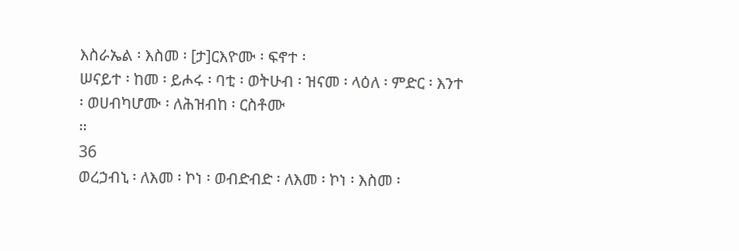እስራኤል ፡ እስመ ፡ [ታ]ርእዮሙ ፡ ፍኖተ ፡
ሠናይተ ፡ ከመ ፡ ይሖሩ ፡ ባቲ ፡ ወትሁብ ፡ ዝናመ ፡ ላዕለ ፡ ምድር ፡ እንተ ፡ ወሀብካሆሙ ፡ ለሕዝብከ ፡ ርስቶሙ
።
36
ወረኃብኒ ፡ ለእመ ፡ ኮነ ፡ ወብድብድ ፡ ለእመ ፡ ኮነ ፡ እስመ ፡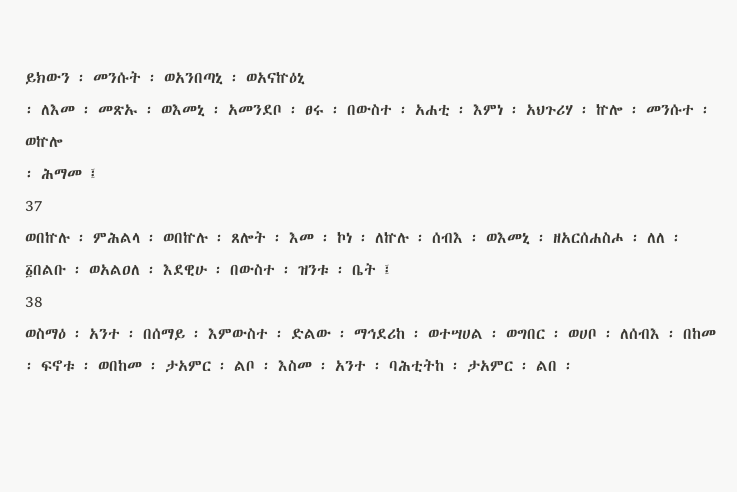ይክውን ፡ መንሱት ፡ ወአንበጣኒ ፡ ወአናኵዕኒ
፡ ለእመ ፡ መጽኡ ፡ ወእመኒ ፡ አመንደቦ ፡ ፀሩ ፡ በውስተ ፡ አሐቲ ፡ እምነ ፡ አህጉሪሃ ፡ ኵሎ ፡ መንሱተ ፡ ወኵሎ
፡ ሕማመ ፤
37
ወበኵሉ ፡ ምሕልላ ፡ ወበኵሉ ፡ ጸሎት ፡ እመ ፡ ኮነ ፡ ለኵሉ ፡ ሰብእ ፡ ወእመኒ ፡ ዘአርሰሐስሖ ፡ ለለ ፡
፩በልቡ ፡ ወአልዐለ ፡ እደዊሁ ፡ በውስተ ፡ ዝንቱ ፡ ቤት ፤
38
ወስማዕ ፡ አንተ ፡ በሰማይ ፡ እምውስተ ፡ ድልው ፡ ማኅደሪከ ፡ ወተሣሀል ፡ ወግበር ፡ ወሀቦ ፡ ለሰብእ ፡ በከመ
፡ ፍኖቱ ፡ ወበከመ ፡ ታአምር ፡ ልቦ ፡ እስመ ፡ አንተ ፡ ባሕቲትከ ፡ ታአምር ፡ ልበ ፡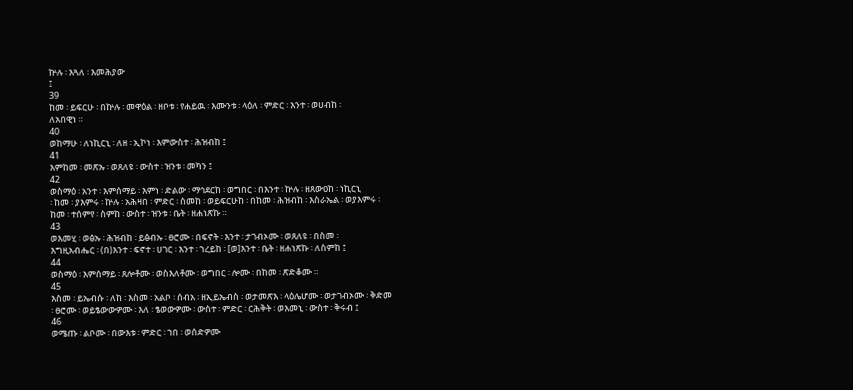ኵሉ ፡ እጓለ ፡ እመሕያው
፤
39
ከመ ፡ ይፍርሁ ፡ በኵሉ ፡ መዋዕል ፡ ዘቦቱ ፡ የሐይዉ ፡ እሙንቱ ፡ ላዕለ ፡ ምድር ፡ እንተ ፡ ወሀብከ ፡
ለአበዊነ ።
40
ወከማሁ ፡ ለነኪርኒ ፡ ለዘ ፡ ኢኮነ ፡ እምውስተ ፡ ሕዝብከ ፤
41
እምከመ ፡ መጽኡ ፡ ወጸለዩ ፡ ውስተ ፡ ዝንቱ ፡ መካን ፤
42
ወስማዕ ፡ አንተ ፡ እምሰማይ ፡ እምነ ፡ ድልው ፡ ማኅደርከ ፡ ወግበር ፡ በእንተ ፡ ኵሉ ፡ ዘጸውዐከ ፡ ነኪርኒ
፡ ከመ ፡ ያእምሩ ፡ ኵሉ ፡ አሕዛበ ፡ ምድር ፡ ስመከ ፡ ወይፍርሁከ ፡ በከመ ፡ ሕዝብከ ፡ እስራኤል ፡ ወያእምሩ ፡
ከመ ፡ ተሰምየ ፡ ስምከ ፡ ውስተ ፡ ዝንቱ ፡ ቤት ፡ ዘሐነጽኩ ።
43
ወእመሂ ፡ ወፅኡ ፡ ሕዝብከ ፡ ይፅብኡ ፡ ፀሮሙ ፡ በፍኖት ፡ እንተ ፡ ታገብኦሙ ፡ ወጸለዩ ፡ በስመ ፡
እግዚአብሔር ፡ (በ)እንተ ፡ ፍኖተ ፡ ሀገር ፡ እንተ ፡ ኀረይከ ፡ [ወ]እንተ ፡ ቤት ፡ ዘሐነጽኩ ፡ ለስምከ ፤
44
ወስማዕ ፡ እምሰማይ ፡ ጸሎቶሙ ፡ ወስእለቶሙ ፡ ወግበር ፡ ሎሙ ፡ በከመ ፡ ጽድቆሙ ።
45
እስመ ፡ ይኤብሱ ፡ ለከ ፡ እስመ ፡ አልቦ ፡ ሰብአ ፡ ዘኢይኤብስ ፡ ወታመጽእ ፡ ላዕሌሆሙ ፡ ወታገብኦሙ ፡ ቅድመ
፡ ፀሮሙ ፡ ወይፄውውዎሙ ፡ እለ ፡ ፄወውዎሙ ፡ ውስተ ፡ ምድር ፡ ርሕቅት ፡ ወእመኒ ፡ ውስተ ፡ ቅሩብ ፤
46
ወሜጡ ፡ ልቦሙ ፡ በውእቱ ፡ ምድር ፡ ኀበ ፡ ወሰድዎሙ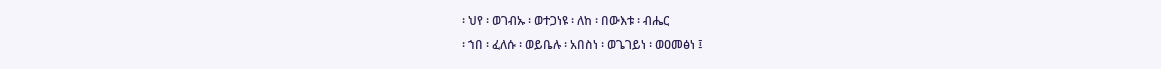፡ ህየ ፡ ወገብኡ ፡ ወተጋነዩ ፡ ለከ ፡ በውእቱ ፡ ብሔር
፡ ኀበ ፡ ፈለሱ ፡ ወይቤሉ ፡ አበስነ ፡ ወጌገይነ ፡ ወዐመፅነ ፤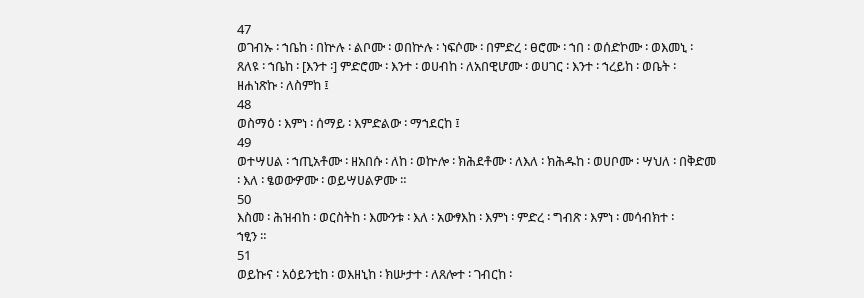47
ወገብኡ ፡ ኀቤከ ፡ በኵሉ ፡ ልቦሙ ፡ ወበኵሉ ፡ ነፍሶሙ ፡ በምድረ ፡ ፀሮሙ ፡ ኀበ ፡ ወሰድኮሙ ፡ ወእመኒ ፡
ጸለዩ ፡ ኀቤከ ፡ [እንተ ፡] ምድሮሙ ፡ እንተ ፡ ወሀብከ ፡ ለአበዊሆሙ ፡ ወሀገር ፡ እንተ ፡ ኀረይከ ፡ ወቤት ፡
ዘሐነጽኩ ፡ ለስምከ ፤
48
ወስማዕ ፡ እምነ ፡ ሰማይ ፡ እምድልው ፡ ማኀደርከ ፤
49
ወተሣሀል ፡ ኀጢአቶሙ ፡ ዘአበሱ ፡ ለከ ፡ ወኵሎ ፡ ክሕደቶሙ ፡ ለእለ ፡ ክሕዱከ ፡ ወሀቦሙ ፡ ሣህለ ፡ በቅድመ
፡ እለ ፡ ፄወውዎሙ ፡ ወይሣሀልዎሙ ።
50
እስመ ፡ ሕዝብከ ፡ ወርስትከ ፡ እሙንቱ ፡ እለ ፡ አውፃእከ ፡ እምነ ፡ ምድረ ፡ ግብጽ ፡ እምነ ፡ መሳብክተ ፡
ኀፂን ።
51
ወይኩና ፡ አዕይንቲከ ፡ ወእዘኒከ ፡ ክሡታተ ፡ ለጸሎተ ፡ ገብርከ ፡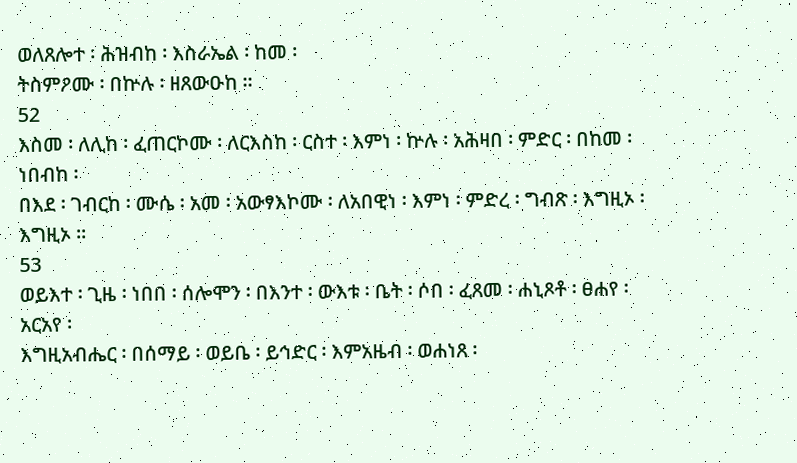ወለጸሎተ ፡ ሕዝብከ ፡ እስራኤል ፡ ከመ ፡
ትስምዖሙ ፡ በኵሉ ፡ ዘጸውዑከ ።
52
እስመ ፡ ለሊከ ፡ ፈጠርኮሙ ፡ ለርእስከ ፡ ርስተ ፡ እምነ ፡ ኵሉ ፡ አሕዛበ ፡ ምድር ፡ በከመ ፡ ነበብከ ፡
በእደ ፡ ገብርከ ፡ ሙሴ ፡ አመ ፡ አውፃእኮሙ ፡ ለአበዊነ ፡ እምነ ፡ ምድረ ፡ ግብጽ ፡ እግዚኦ ፡ እግዚኦ ።
53
ወይእተ ፡ ጊዜ ፡ ነበበ ፡ ሰሎሞን ፡ በእንተ ፡ ውእቱ ፡ ቤት ፡ ሶበ ፡ ፈጸመ ፡ ሐኒጾቶ ፡ ፀሐየ ፡ አርአየ ፡
እግዚአብሔር ፡ በሰማይ ፡ ወይቤ ፡ ይኅድር ፡ እምአዜብ ፡ ወሐነጸ ፡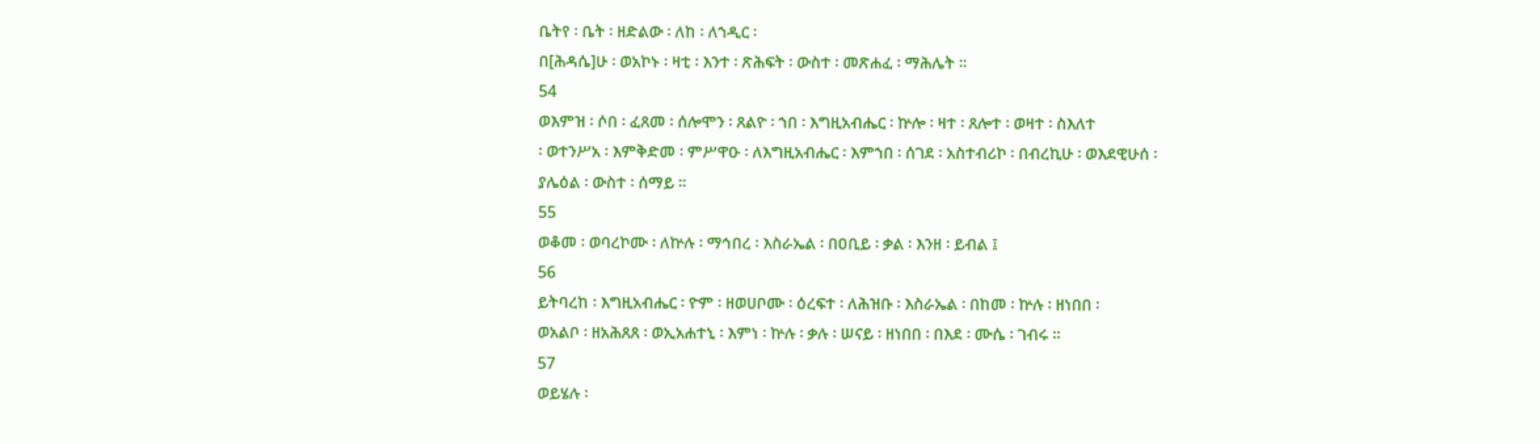ቤትየ ፡ ቤት ፡ ዘድልው ፡ ለከ ፡ ለኀዲር ፡
በ[ሕዳሴ]ሁ ፡ ወአኮኑ ፡ ዛቲ ፡ እንተ ፡ ጽሕፍት ፡ ውስተ ፡ መጽሐፈ ፡ ማሕሌት ።
54
ወእምዝ ፡ ሶበ ፡ ፈጸመ ፡ ሰሎሞን ፡ ጸልዮ ፡ ኀበ ፡ እግዚአብሔር ፡ ኵሎ ፡ ዛተ ፡ ጸሎተ ፡ ወዛተ ፡ ስእለተ
፡ ወተንሥአ ፡ እምቅድመ ፡ ምሥዋዑ ፡ ለእግዚአብሔር ፡ እምኀበ ፡ ሰገደ ፡ አስተብሪኮ ፡ በብረኪሁ ፡ ወእደዊሁሰ ፡
ያሌዕል ፡ ውስተ ፡ ሰማይ ።
55
ወቆመ ፡ ወባረኮሙ ፡ ለኵሉ ፡ ማኅበረ ፡ እስራኤል ፡ በዐቢይ ፡ ቃል ፡ እንዘ ፡ ይብል ፤
56
ይትባረከ ፡ እግዚአብሔር ፡ ዮም ፡ ዘወሀቦሙ ፡ ዕረፍተ ፡ ለሕዝቡ ፡ እስራኤል ፡ በከመ ፡ ኵሉ ፡ ዘነበበ ፡
ወአልቦ ፡ ዘአሕጸጸ ፡ ወኢአሐተኒ ፡ እምነ ፡ ኵሉ ፡ ቃሉ ፡ ሠናይ ፡ ዘነበበ ፡ በእደ ፡ ሙሴ ፡ ገብሩ ።
57
ወይሄሉ ፡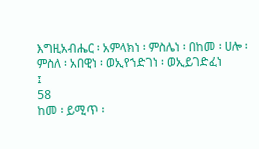እግዚአብሔር ፡ አምላክነ ፡ ምስሌነ ፡ በከመ ፡ ሀሎ ፡ ምስለ ፡ አበዊነ ፡ ወኢየኀድገነ ፡ ወኢይገድፈነ
፤
58
ከመ ፡ ይሚጥ ፡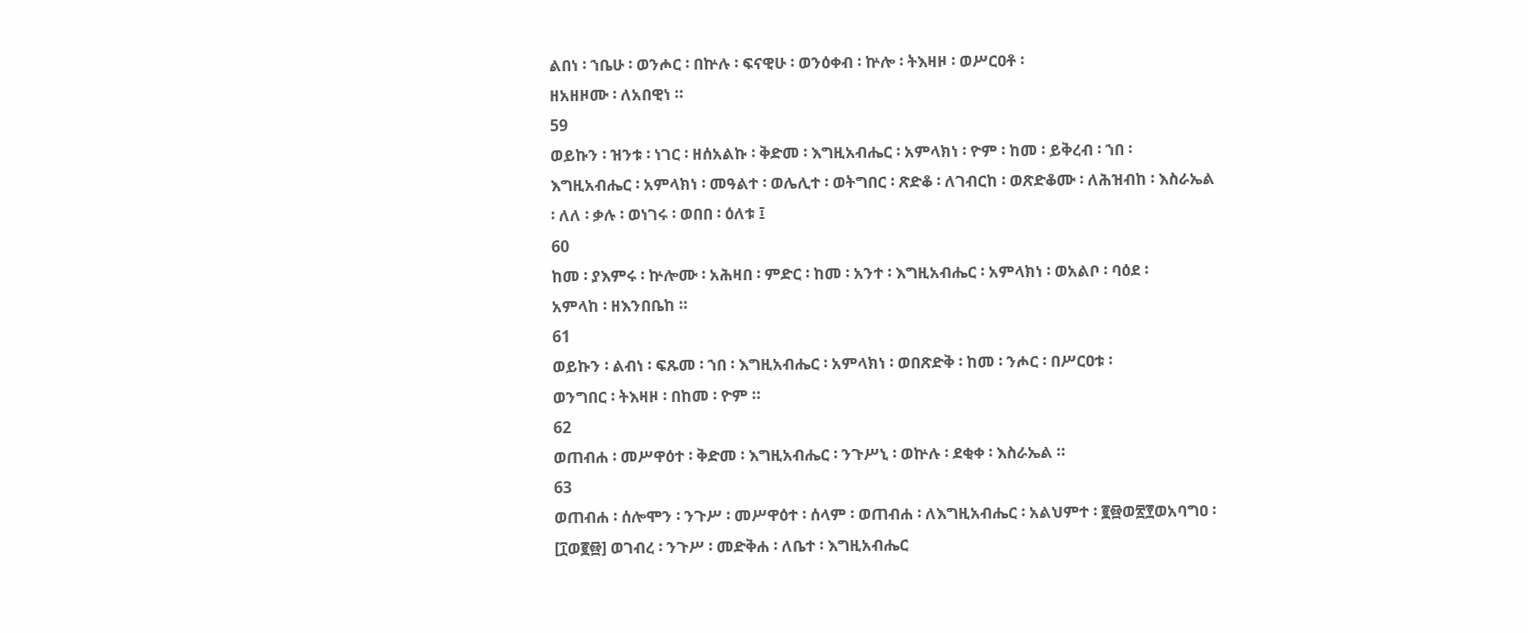ልበነ ፡ ኀቤሁ ፡ ወንሖር ፡ በኵሉ ፡ ፍናዊሁ ፡ ወንዕቀብ ፡ ኵሎ ፡ ትእዛዞ ፡ ወሥርዐቶ ፡
ዘአዘዞሙ ፡ ለአበዊነ ።
59
ወይኩን ፡ ዝንቱ ፡ ነገር ፡ ዘሰአልኩ ፡ ቅድመ ፡ እግዚአብሔር ፡ አምላክነ ፡ ዮም ፡ ከመ ፡ ይቅረብ ፡ ኀበ ፡
እግዚአብሔር ፡ አምላክነ ፡ መዓልተ ፡ ወሌሊተ ፡ ወትግበር ፡ ጽድቆ ፡ ለገብርከ ፡ ወጽድቆሙ ፡ ለሕዝብከ ፡ እስራኤል
፡ ለለ ፡ ቃሉ ፡ ወነገሩ ፡ ወበበ ፡ ዕለቱ ፤
60
ከመ ፡ ያእምሩ ፡ ኵሎሙ ፡ አሕዛበ ፡ ምድር ፡ ከመ ፡ አንተ ፡ እግዚአብሔር ፡ አምላክነ ፡ ወአልቦ ፡ ባዕደ ፡
አምላከ ፡ ዘእንበቤከ ።
61
ወይኩን ፡ ልብነ ፡ ፍጹመ ፡ ኀበ ፡ እግዚአብሔር ፡ አምላክነ ፡ ወበጽድቅ ፡ ከመ ፡ ንሖር ፡ በሥርዐቱ ፡
ወንግበር ፡ ትእዛዞ ፡ በከመ ፡ ዮም ።
62
ወጠብሐ ፡ መሥዋዕተ ፡ ቅድመ ፡ እግዚአብሔር ፡ ንጉሥኒ ፡ ወኵሉ ፡ ደቂቀ ፡ እስራኤል ።
63
ወጠብሐ ፡ ሰሎሞን ፡ ንጉሥ ፡ መሥዋዕተ ፡ ሰላም ፡ ወጠብሐ ፡ ለእግዚአብሔር ፡ አልህምተ ፡ ፪፼ወ፳፻ወአባግዐ ፡
[፲ወ፪፼] ወገብረ ፡ ንጉሥ ፡ መድቅሐ ፡ ለቤተ ፡ እግዚአብሔር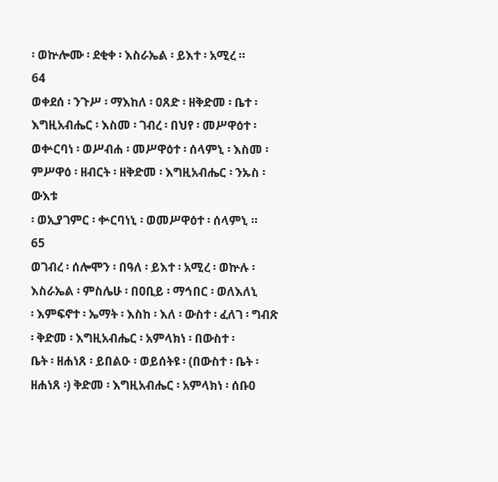፡ ወኵሎሙ ፡ ደቂቀ ፡ እስራኤል ፡ ይእተ ፡ አሚረ ።
64
ወቀደሰ ፡ ንጉሥ ፡ ማእከለ ፡ ዐጸድ ፡ ዘቅድመ ፡ ቤተ ፡ እግዚአብሔር ፡ እስመ ፡ ገብረ ፡ በህየ ፡ መሥዋዕተ ፡
ወቍርባነ ፡ ወሥብሐ ፡ መሥዋዕተ ፡ ሰላምኒ ፡ እስመ ፡ ምሥዋዕ ፡ ዘብርት ፡ ዘቅድመ ፡ እግዚአብሔር ፡ ንኡስ ፡ ውእቱ
፡ ወኢያገምር ፡ ቍርባነኒ ፡ ወመሥዋዕተ ፡ ሰላምኒ ።
65
ወገብረ ፡ ሰሎሞን ፡ በዓለ ፡ ይእተ ፡ አሚረ ፡ ወኵሉ ፡ እስራኤል ፡ ምስሌሁ ፡ በዐቢይ ፡ ማኅበር ፡ ወለእለኒ
፡ እምፍኖተ ፡ ኤማት ፡ እስከ ፡ እለ ፡ ውስተ ፡ ፈለገ ፡ ግብጽ ፡ ቅድመ ፡ እግዚአብሔር ፡ አምላክነ ፡ በውስተ ፡
ቤት ፡ ዘሐነጸ ፡ ይበልዑ ፡ ወይሰትዩ ፡ (በውስተ ፡ ቤት ፡ ዘሐነጸ ፡) ቅድመ ፡ እግዚአብሔር ፡ አምላክነ ፡ ሰቡዐ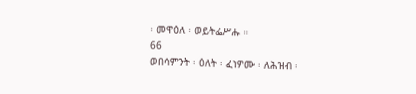፡ መዋዕለ ፡ ወይትፌሥሑ ።
66
ወበሳምንት ፡ ዕለት ፡ ፈነዎሙ ፡ ለሕዝብ ፡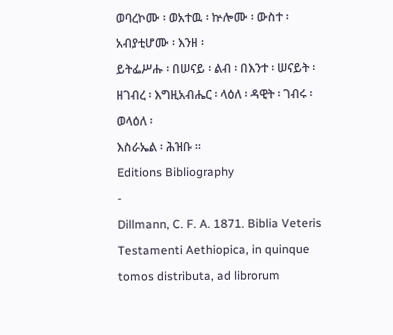ወባረኮሙ ፡ ወአተዉ ፡ ኵሎሙ ፡ ውስተ ፡ አብያቲሆሙ ፡ እንዘ ፡
ይትፌሥሑ ፡ በሠናይ ፡ ልብ ፡ በእንተ ፡ ሠናይት ፡ ዘገብረ ፡ እግዚአብሔር ፡ ላዕለ ፡ ዳዊት ፡ ገብሩ ፡ ወላዕለ ፡
እስራኤል ፡ ሕዝቡ ።
Editions Bibliography
-
Dillmann, C. F. A. 1871. Biblia Veteris Testamenti Aethiopica, in quinque tomos distributa, ad librorum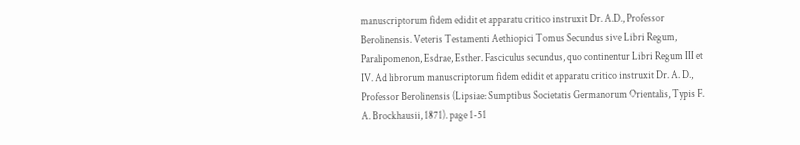manuscriptorum fidem edidit et apparatu critico instruxit Dr. A.D., Professor Berolinensis. Veteris Testamenti Aethiopici Tomus Secundus sive Libri Regum, Paralipomenon, Esdrae, Esther. Fasciculus secundus, quo continentur Libri Regum III et IV. Ad librorum manuscriptorum fidem edidit et apparatu critico instruxit Dr. A. D., Professor Berolinensis (Lipsiae: Sumptibus Societatis Germanorum Orientalis, Typis F. A. Brockhausii, 1871). page 1-51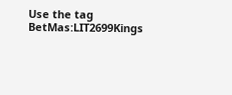Use the tag BetMas:LIT2699Kings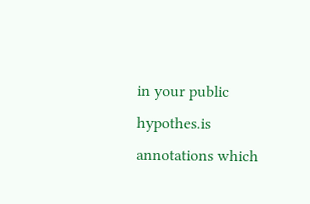in your public hypothes.is annotations which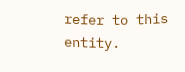refer to this entity.